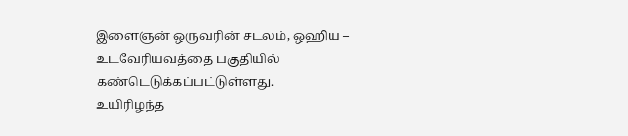இளைஞன் ஒருவரின் சடலம், ஒஹிய – உடவேரியவத்தை பகுதியில் கண்டெடுக்கப்பட்டுள்ளது.
உயிரிழந்த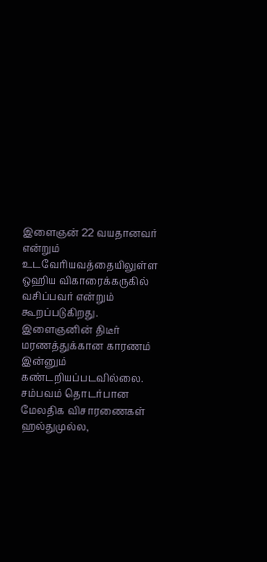இளைஞன் 22 வயதானவர் என்றும் உடவேரியவத்தையிலுள்ள ஒஹிய விகாரைக்கருகில் வசிப்பவர் என்றும் கூறப்படுகிறது.
இளைஞனின் திடீர் மரணத்துக்கான காரணம் இன்னும் கண்டறியப்படவில்லை.
சம்பவம் தொடர்பான மேலதிக விசாரணைகள் ஹல்துமுல்ல,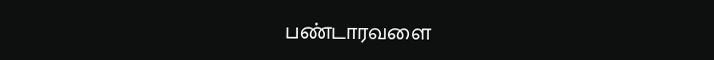பண்டாரவளை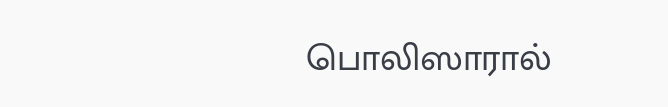பொலிஸாரால்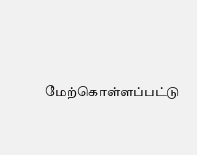மேற்கொள்ளப்பட்டு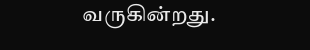வருகின்றது.